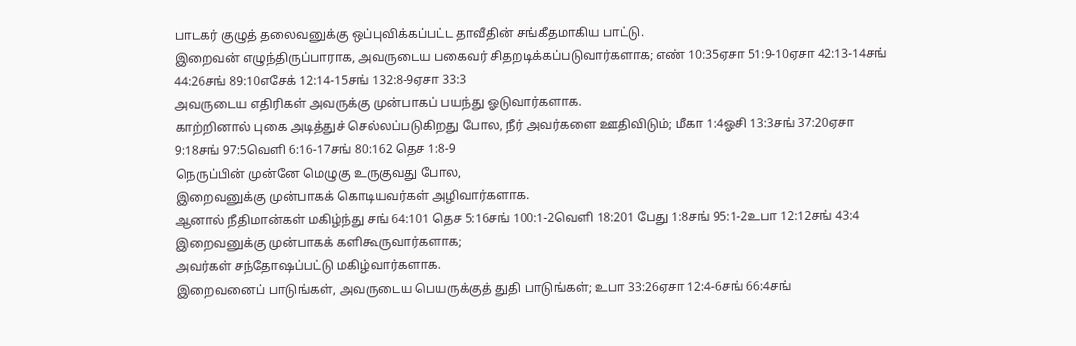பாடகர் குழுத் தலைவனுக்கு ஒப்புவிக்கப்பட்ட தாவீதின் சங்கீதமாகிய பாட்டு.
இறைவன் எழுந்திருப்பாராக, அவருடைய பகைவர் சிதறடிக்கப்படுவார்களாக; எண் 10:35ஏசா 51:9-10ஏசா 42:13-14சங் 44:26சங் 89:10எசேக் 12:14-15சங் 132:8-9ஏசா 33:3
அவருடைய எதிரிகள் அவருக்கு முன்பாகப் பயந்து ஓடுவார்களாக.
காற்றினால் புகை அடித்துச் செல்லப்படுகிறது போல, நீர் அவர்களை ஊதிவிடும்; மீகா 1:4ஓசி 13:3சங் 37:20ஏசா 9:18சங் 97:5வெளி 6:16-17சங் 80:162 தெச 1:8-9
நெருப்பின் முன்னே மெழுகு உருகுவது போல,
இறைவனுக்கு முன்பாகக் கொடியவர்கள் அழிவார்களாக.
ஆனால் நீதிமான்கள் மகிழ்ந்து சங் 64:101 தெச 5:16சங் 100:1-2வெளி 18:201 பேது 1:8சங் 95:1-2உபா 12:12சங் 43:4
இறைவனுக்கு முன்பாகக் களிகூருவார்களாக;
அவர்கள் சந்தோஷப்பட்டு மகிழ்வார்களாக.
இறைவனைப் பாடுங்கள், அவருடைய பெயருக்குத் துதி பாடுங்கள்; உபா 33:26ஏசா 12:4-6சங் 66:4சங்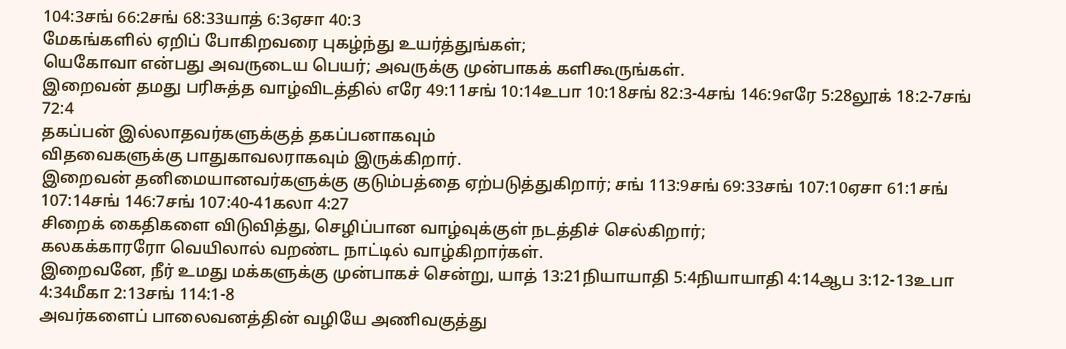104:3சங் 66:2சங் 68:33யாத் 6:3ஏசா 40:3
மேகங்களில் ஏறிப் போகிறவரை புகழ்ந்து உயர்த்துங்கள்;
யெகோவா என்பது அவருடைய பெயர்; அவருக்கு முன்பாகக் களிகூருங்கள்.
இறைவன் தமது பரிசுத்த வாழ்விடத்தில் எரே 49:11சங் 10:14உபா 10:18சங் 82:3-4சங் 146:9எரே 5:28லூக் 18:2-7சங் 72:4
தகப்பன் இல்லாதவர்களுக்குத் தகப்பனாகவும்
விதவைகளுக்கு பாதுகாவலராகவும் இருக்கிறார்.
இறைவன் தனிமையானவர்களுக்கு குடும்பத்தை ஏற்படுத்துகிறார்; சங் 113:9சங் 69:33சங் 107:10ஏசா 61:1சங் 107:14சங் 146:7சங் 107:40-41கலா 4:27
சிறைக் கைதிகளை விடுவித்து, செழிப்பான வாழ்வுக்குள் நடத்திச் செல்கிறார்;
கலகக்காரரோ வெயிலால் வறண்ட நாட்டில் வாழ்கிறார்கள்.
இறைவனே, நீர் உமது மக்களுக்கு முன்பாகச் சென்று, யாத் 13:21நியாயாதி 5:4நியாயாதி 4:14ஆப 3:12-13உபா 4:34மீகா 2:13சங் 114:1-8
அவர்களைப் பாலைவனத்தின் வழியே அணிவகுத்து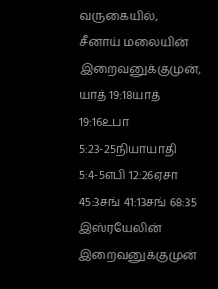வருகையில்,
சீனாய் மலையின் இறைவனுக்குமுன், யாத் 19:18யாத் 19:16உபா 5:23-25நியாயாதி 5:4-5எபி 12:26ஏசா 45:3சங் 41:13சங் 68:35
இஸ்ரயேலின் இறைவனுக்குமுன்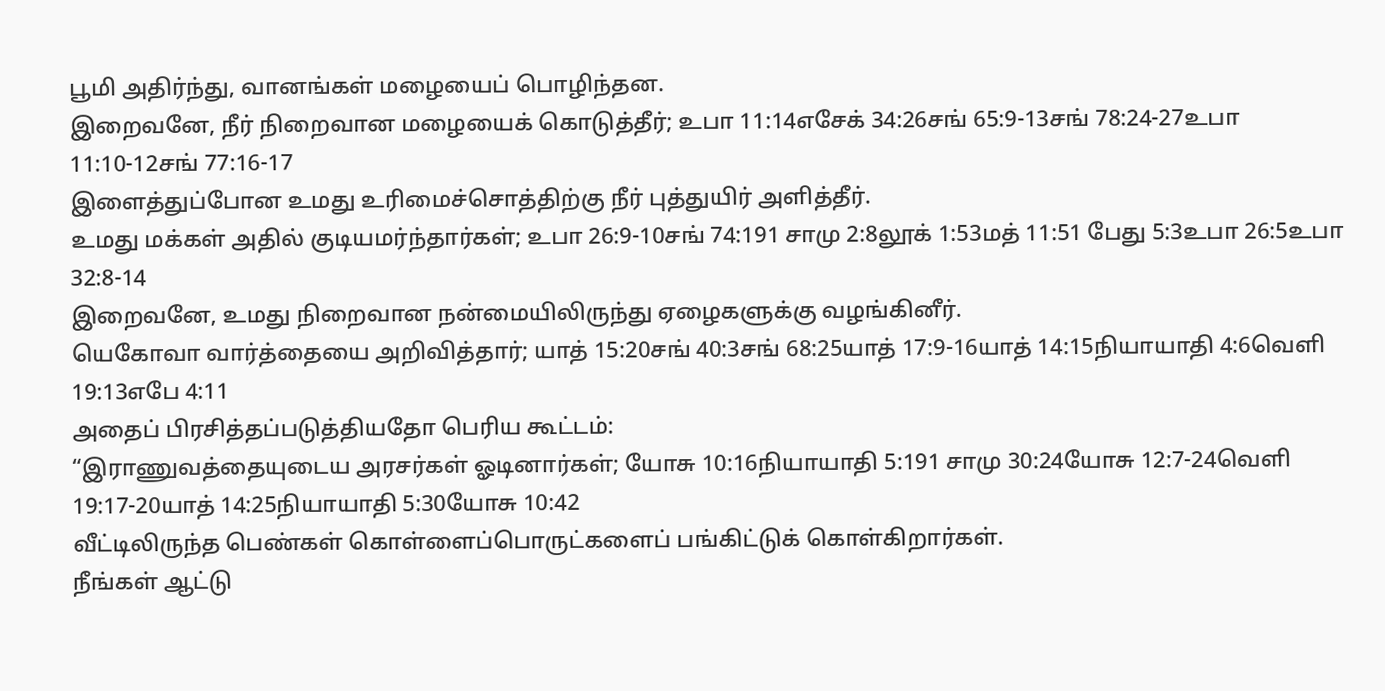பூமி அதிர்ந்து, வானங்கள் மழையைப் பொழிந்தன.
இறைவனே, நீர் நிறைவான மழையைக் கொடுத்தீர்; உபா 11:14எசேக் 34:26சங் 65:9-13சங் 78:24-27உபா 11:10-12சங் 77:16-17
இளைத்துப்போன உமது உரிமைச்சொத்திற்கு நீர் புத்துயிர் அளித்தீர்.
உமது மக்கள் அதில் குடியமர்ந்தார்கள்; உபா 26:9-10சங் 74:191 சாமு 2:8லூக் 1:53மத் 11:51 பேது 5:3உபா 26:5உபா 32:8-14
இறைவனே, உமது நிறைவான நன்மையிலிருந்து ஏழைகளுக்கு வழங்கினீர்.
யெகோவா வார்த்தையை அறிவித்தார்; யாத் 15:20சங் 40:3சங் 68:25யாத் 17:9-16யாத் 14:15நியாயாதி 4:6வெளி 19:13எபே 4:11
அதைப் பிரசித்தப்படுத்தியதோ பெரிய கூட்டம்:
“இராணுவத்தையுடைய அரசர்கள் ஓடினார்கள்; யோசு 10:16நியாயாதி 5:191 சாமு 30:24யோசு 12:7-24வெளி 19:17-20யாத் 14:25நியாயாதி 5:30யோசு 10:42
வீட்டிலிருந்த பெண்கள் கொள்ளைப்பொருட்களைப் பங்கிட்டுக் கொள்கிறார்கள்.
நீங்கள் ஆட்டு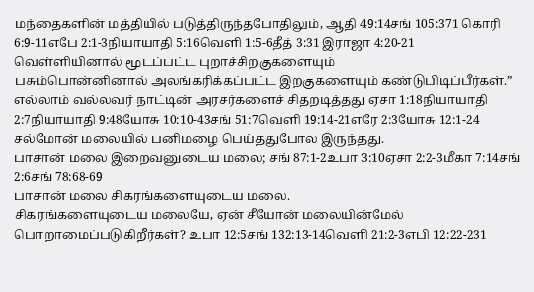மந்தைகளின் மத்தியில் படுத்திருந்தபோதிலும், ஆதி 49:14சங் 105:371 கொரி 6:9-11எபே 2:1-3நியாயாதி 5:16வெளி 1:5-6தீத் 3:31 இராஜா 4:20-21
வெள்ளியினால் மூடப்பட்ட புறாச்சிறகுகளையும்
பசும்பொன்னினால் அலங்கரிக்கப்பட்ட இறகுகளையும் கண்டுபிடிப்பீர்கள்.”
எல்லாம் வல்லவர் நாட்டின் அரசர்களைச் சிதறடித்தது ஏசா 1:18நியாயாதி 2:7நியாயாதி 9:48யோசு 10:10-43சங் 51:7வெளி 19:14-21எரே 2:3யோசு 12:1-24
சல்மோன் மலையில் பனிமழை பெய்ததுபோல இருந்தது.
பாசான் மலை இறைவனுடைய மலை; சங் 87:1-2உபா 3:10ஏசா 2:2-3மீகா 7:14சங் 2:6சங் 78:68-69
பாசான் மலை சிகரங்களையுடைய மலை.
சிகரங்களையுடைய மலையே, ஏன் சீயோன் மலையின்மேல் பொறாமைப்படுகிறீர்கள்? உபா 12:5சங் 132:13-14வெளி 21:2-3எபி 12:22-231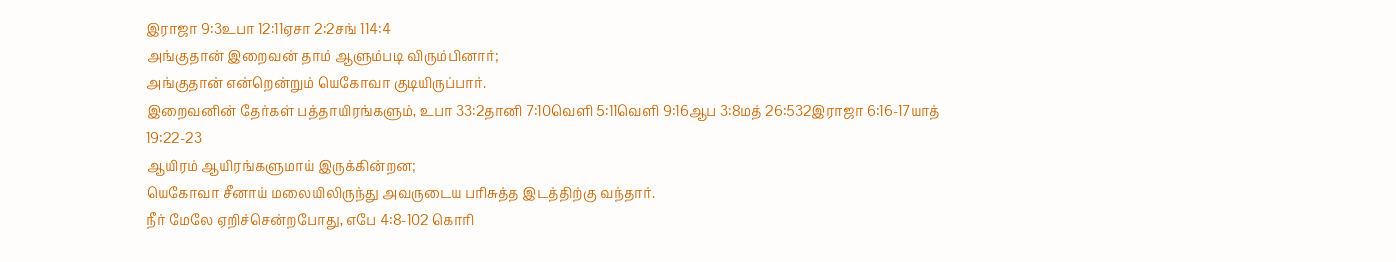இராஜா 9:3உபா 12:11ஏசா 2:2சங் 114:4
அங்குதான் இறைவன் தாம் ஆளும்படி விரும்பினார்;
அங்குதான் என்றென்றும் யெகோவா குடியிருப்பார்.
இறைவனின் தேர்கள் பத்தாயிரங்களும், உபா 33:2தானி 7:10வெளி 5:11வெளி 9:16ஆப 3:8மத் 26:532இராஜா 6:16-17யாத் 19:22-23
ஆயிரம் ஆயிரங்களுமாய் இருக்கின்றன;
யெகோவா சீனாய் மலையிலிருந்து அவருடைய பரிசுத்த இடத்திற்கு வந்தார்.
நீர் மேலே ஏறிச்சென்றபோது, எபே 4:8-102 கொரி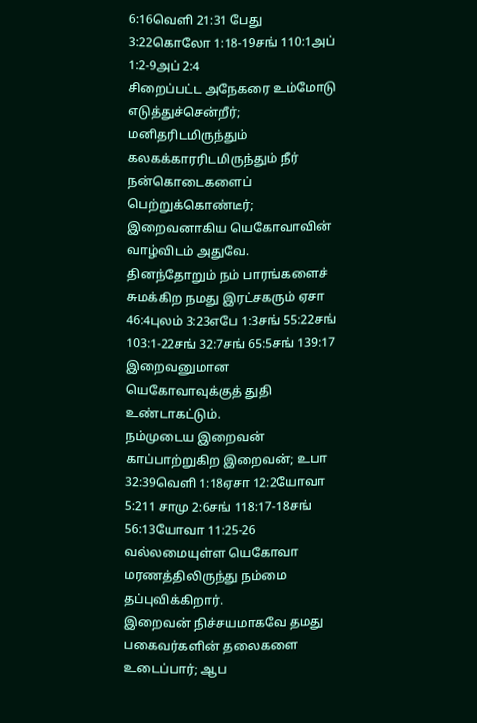6:16வெளி 21:31 பேது 3:22கொலோ 1:18-19சங் 110:1அப் 1:2-9அப் 2:4
சிறைப்பட்ட அநேகரை உம்மோடு எடுத்துச்சென்றீர்;
மனிதரிடமிருந்தும் கலகக்காரரிடமிருந்தும் நீர் நன்கொடைகளைப் பெற்றுக்கொண்டீர்;
இறைவனாகிய யெகோவாவின் வாழ்விடம் அதுவே.
தினந்தோறும் நம் பாரங்களைச் சுமக்கிற நமது இரட்சகரும் ஏசா 46:4புலம் 3:23எபே 1:3சங் 55:22சங் 103:1-22சங் 32:7சங் 65:5சங் 139:17
இறைவனுமான யெகோவாவுக்குத் துதி உண்டாகட்டும்.
நம்முடைய இறைவன் காப்பாற்றுகிற இறைவன்; உபா 32:39வெளி 1:18ஏசா 12:2யோவா 5:211 சாமு 2:6சங் 118:17-18சங் 56:13யோவா 11:25-26
வல்லமையுள்ள யெகோவா மரணத்திலிருந்து நம்மை தப்புவிக்கிறார்.
இறைவன் நிச்சயமாகவே தமது பகைவர்களின் தலைகளை உடைப்பார்; ஆப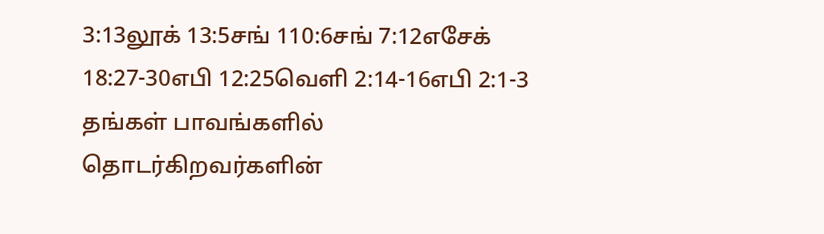3:13லூக் 13:5சங் 110:6சங் 7:12எசேக் 18:27-30எபி 12:25வெளி 2:14-16எபி 2:1-3
தங்கள் பாவங்களில் தொடர்கிறவர்களின்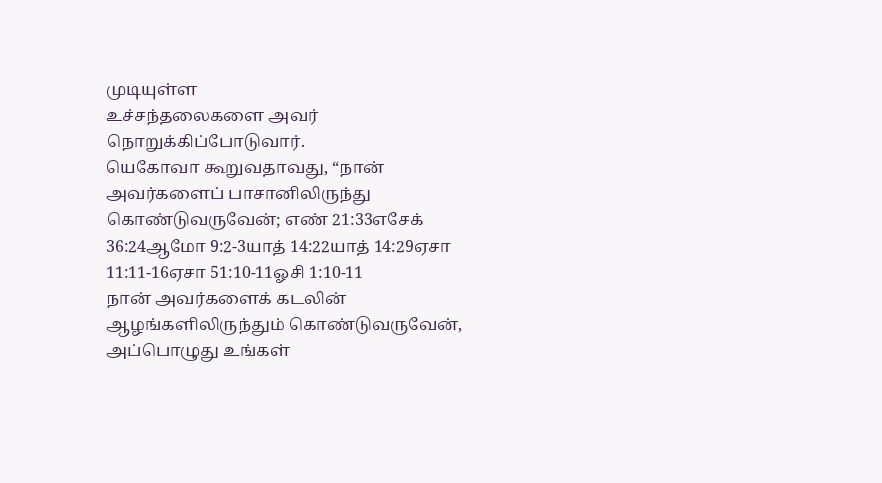முடியுள்ள
உச்சந்தலைகளை அவர் நொறுக்கிப்போடுவார்.
யெகோவா கூறுவதாவது, “நான் அவர்களைப் பாசானிலிருந்து கொண்டுவருவேன்; எண் 21:33எசேக் 36:24ஆமோ 9:2-3யாத் 14:22யாத் 14:29ஏசா 11:11-16ஏசா 51:10-11ஓசி 1:10-11
நான் அவர்களைக் கடலின் ஆழங்களிலிருந்தும் கொண்டுவருவேன்,
அப்பொழுது உங்கள்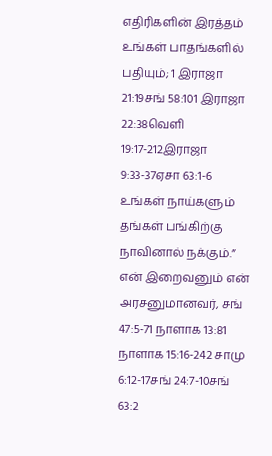எதிரிகளின் இரத்தம் உங்கள் பாதங்களில் பதியும்; 1 இராஜா 21:19சங் 58:101 இராஜா 22:38வெளி 19:17-212இராஜா 9:33-37ஏசா 63:1-6
உங்கள் நாய்களும் தங்கள் பங்கிற்கு நாவினால் நக்கும்.”
என் இறைவனும் என் அரசனுமானவர், சங் 47:5-71 நாளாக 13:81 நாளாக 15:16-242 சாமு 6:12-17சங் 24:7-10சங் 63:2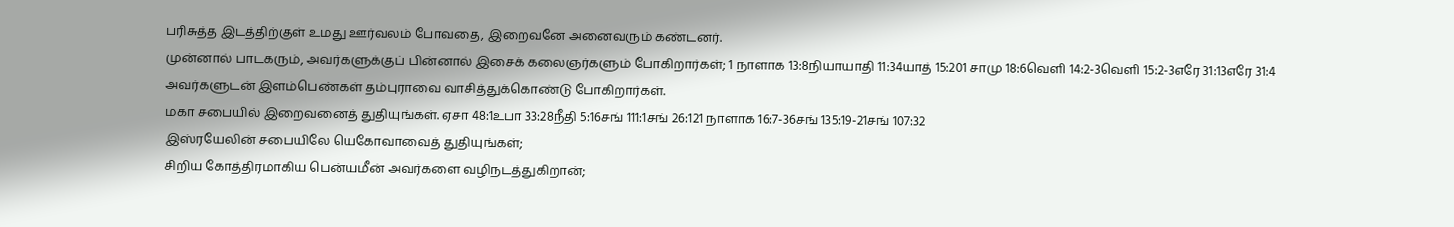பரிசுத்த இடத்திற்குள் உமது ஊர்வலம் போவதை, இறைவனே அனைவரும் கண்டனர்.
முன்னால் பாடகரும், அவர்களுக்குப் பின்னால் இசைக் கலைஞர்களும் போகிறார்கள்; 1 நாளாக 13:8நியாயாதி 11:34யாத் 15:201 சாமு 18:6வெளி 14:2-3வெளி 15:2-3எரே 31:13எரே 31:4
அவர்களுடன் இளம்பெண்கள் தம்புராவை வாசித்துக்கொண்டு போகிறார்கள்.
மகா சபையில் இறைவனைத் துதியுங்கள். ஏசா 48:1உபா 33:28நீதி 5:16சங் 111:1சங் 26:121 நாளாக 16:7-36சங் 135:19-21சங் 107:32
இஸ்ரயேலின் சபையிலே யெகோவாவைத் துதியுங்கள்;
சிறிய கோத்திரமாகிய பென்யமீன் அவர்களை வழிநடத்துகிறான்;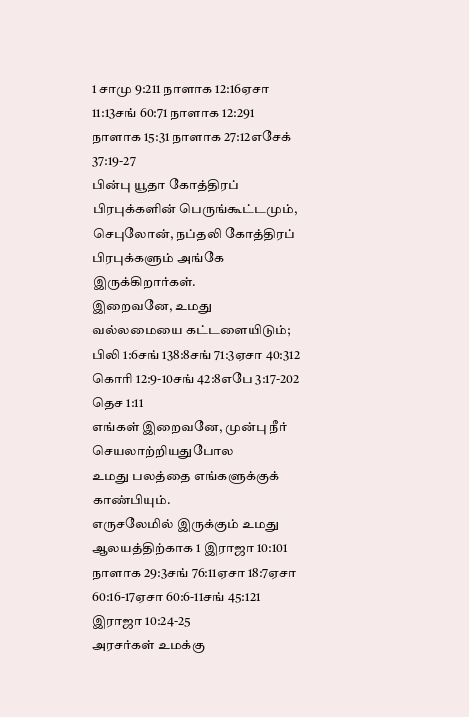1 சாமு 9:211 நாளாக 12:16ஏசா 11:13சங் 60:71 நாளாக 12:291 நாளாக 15:31 நாளாக 27:12எசேக் 37:19-27
பின்பு யூதா கோத்திரப் பிரபுக்களின் பெருங்கூட்டமும்,
செபுலோன், நப்தலி கோத்திரப் பிரபுக்களும் அங்கே இருக்கிறார்கள்.
இறைவனே, உமது வல்லமையை கட்டளையிடும்; பிலி 1:6சங் 138:8சங் 71:3ஏசா 40:312 கொரி 12:9-10சங் 42:8எபே 3:17-202 தெச 1:11
எங்கள் இறைவனே, முன்பு நீர் செயலாற்றியதுபோல
உமது பலத்தை எங்களுக்குக் காண்பியும்.
எருசலேமில் இருக்கும் உமது ஆலயத்திற்காக 1 இராஜா 10:101 நாளாக 29:3சங் 76:11ஏசா 18:7ஏசா 60:16-17ஏசா 60:6-11சங் 45:121 இராஜா 10:24-25
அரசர்கள் உமக்கு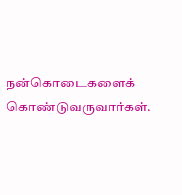நன்கொடைகளைக் கொண்டுவருவார்கள்.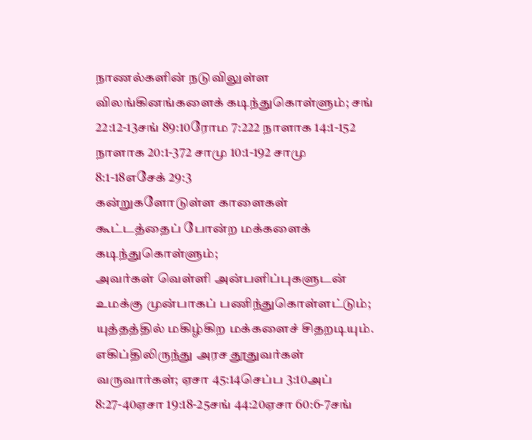நாணல்களின் நடுவிலுள்ள விலங்கினங்களைக் கடிந்துகொள்ளும்; சங் 22:12-13சங் 89:10ரோம 7:222 நாளாக 14:1-152 நாளாக 20:1-372 சாமு 10:1-192 சாமு 8:1-18எசேக் 29:3
கன்றுகளோடுள்ள காளைகள் கூட்டத்தைப் போன்ற மக்களைக் கடிந்துகொள்ளும்;
அவர்கள் வெள்ளி அன்பளிப்புகளுடன் உமக்கு முன்பாகப் பணிந்துகொள்ளட்டும்;
யுத்தத்தில் மகிழ்கிற மக்களைச் சிதறடியும்.
எகிப்திலிருந்து அரச தூதுவர்கள் வருவார்கள்; ஏசா 45:14செப்ப 3:10அப் 8:27-40ஏசா 19:18-25சங் 44:20ஏசா 60:6-7சங்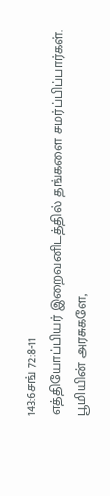143:6சங் 72:8-11
எத்தியோப்பியர் இறைவனிடத்தில் தங்களை சமர்ப்பிப்பார்கள்.
பூமியின் அரசுகளே,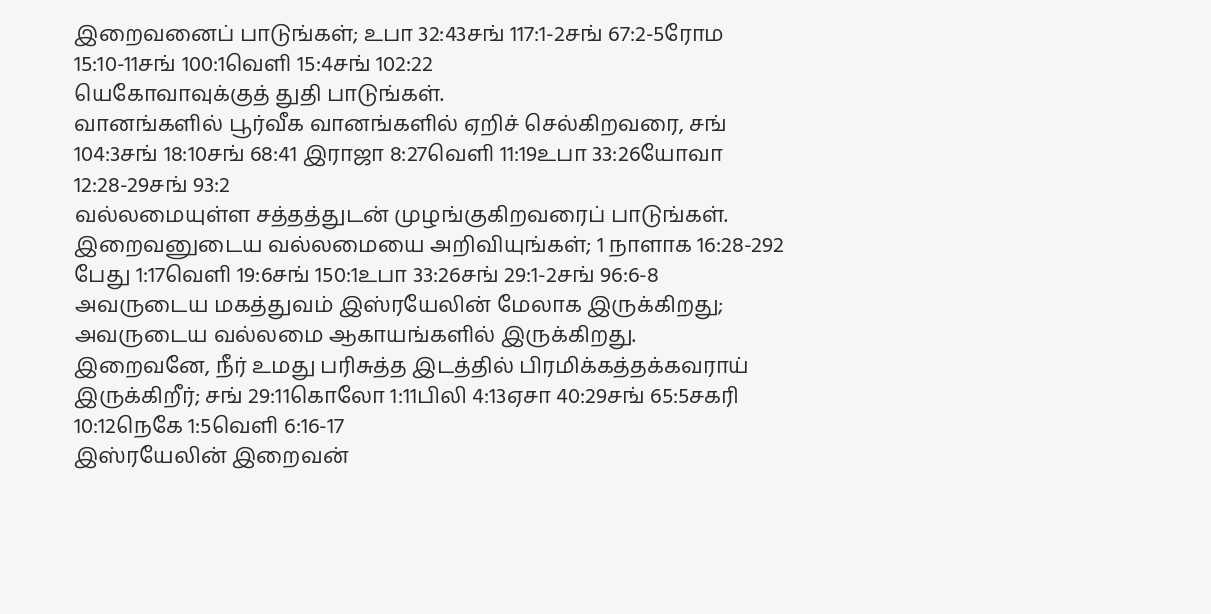இறைவனைப் பாடுங்கள்; உபா 32:43சங் 117:1-2சங் 67:2-5ரோம 15:10-11சங் 100:1வெளி 15:4சங் 102:22
யெகோவாவுக்குத் துதி பாடுங்கள்.
வானங்களில் பூர்வீக வானங்களில் ஏறிச் செல்கிறவரை, சங் 104:3சங் 18:10சங் 68:41 இராஜா 8:27வெளி 11:19உபா 33:26யோவா 12:28-29சங் 93:2
வல்லமையுள்ள சத்தத்துடன் முழங்குகிறவரைப் பாடுங்கள்.
இறைவனுடைய வல்லமையை அறிவியுங்கள்; 1 நாளாக 16:28-292 பேது 1:17வெளி 19:6சங் 150:1உபா 33:26சங் 29:1-2சங் 96:6-8
அவருடைய மகத்துவம் இஸ்ரயேலின் மேலாக இருக்கிறது;
அவருடைய வல்லமை ஆகாயங்களில் இருக்கிறது.
இறைவனே, நீர் உமது பரிசுத்த இடத்தில் பிரமிக்கத்தக்கவராய் இருக்கிறீர்; சங் 29:11கொலோ 1:11பிலி 4:13ஏசா 40:29சங் 65:5சகரி 10:12நெகே 1:5வெளி 6:16-17
இஸ்ரயேலின் இறைவன்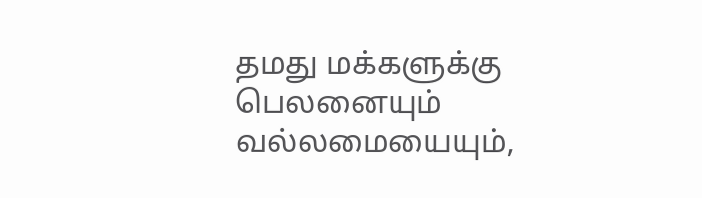தமது மக்களுக்கு பெலனையும் வல்லமையையும்,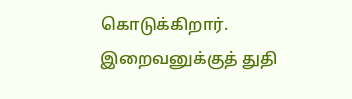கொடுக்கிறார்.
இறைவனுக்குத் துதி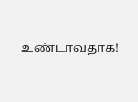உண்டாவதாக!